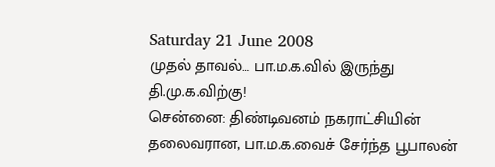Saturday 21 June 2008
முதல் தாவல்… பா.ம.க.வில் இருந்து தி.மு.க.விற்கு!
சென்னை: திண்டிவனம் நகராட்சியின் தலைவரான, பா.ம.க.வைச் சேர்ந்த பூபாலன்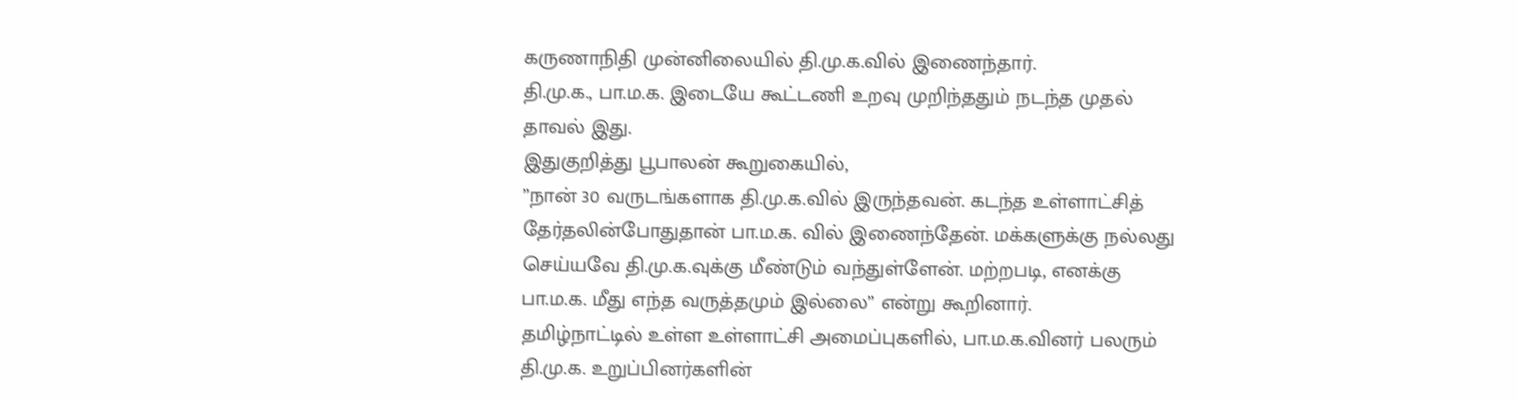கருணாநிதி முன்னிலையில் தி.மு.க.வில் இணைந்தார்.
தி.மு.க., பா.ம.க. இடையே கூட்டணி உறவு முறிந்ததும் நடந்த முதல் தாவல் இது.
இதுகுறித்து பூபாலன் கூறுகையில்,
”நான் 30 வருடங்களாக தி.மு.க.வில் இருந்தவன். கடந்த உள்ளாட்சித் தேர்தலின்போதுதான் பா.ம.க. வில் இணைந்தேன். மக்களுக்கு நல்லது செய்யவே தி.மு.க.வுக்கு மீண்டும் வந்துள்ளேன். மற்றபடி, எனக்கு பா.ம.க. மீது எந்த வருத்தமும் இல்லை” என்று கூறினார்.
தமிழ்நாட்டில் உள்ள உள்ளாட்சி அமைப்புகளில், பா.ம.க.வினர் பலரும் தி.மு.க. உறுப்பினர்களின்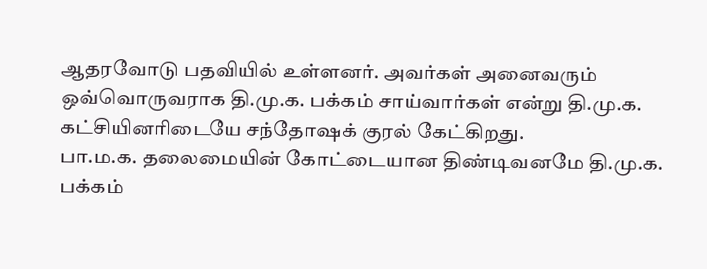ஆதரவோடு பதவியில் உள்ளனர். அவர்கள் அனைவரும் ஒவ்வொருவராக தி.மு.க. பக்கம் சாய்வார்கள் என்று தி.மு.க. கட்சியினரிடையே சந்தோஷக் குரல் கேட்கிறது.
பா.ம.க. தலைமையின் கோட்டையான திண்டிவனமே தி.மு.க. பக்கம்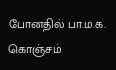போனதில் பா.ம.க. கொஞ்சம்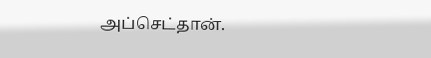அப்செட்தான்.